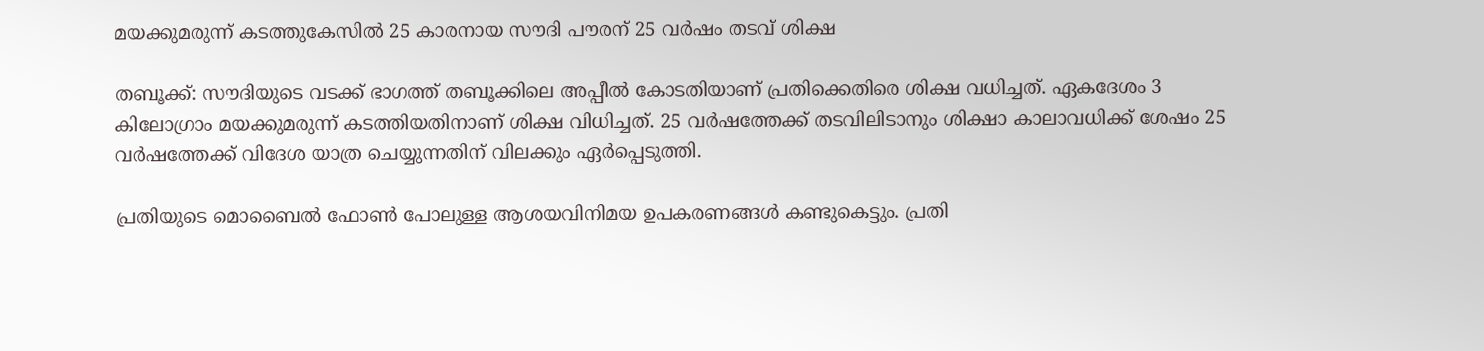മയക്കുമരുന്ന് കടത്തുകേസില്‍ 25 കാരനായ സൗദി പൗരന് 25 വര്‍ഷം തടവ് ശിക്ഷ

തബൂക്ക്: സൗദിയുടെ വടക്ക് ഭാഗത്ത് തബൂക്കിലെ അപ്പീല്‍ കോടതിയാണ് പ്രതിക്കെതിരെ ശിക്ഷ വധിച്ചത്. ഏകദേശം 3 കിലോഗ്രാം മയക്കുമരുന്ന് കടത്തിയതിനാണ് ശിക്ഷ വിധിച്ചത്. 25 വര്‍ഷത്തേക്ക് തടവിലിടാനും ശിക്ഷാ കാലാവധിക്ക് ശേഷം 25 വര്‍ഷത്തേക്ക് വിദേശ യാത്ര ചെയ്യുന്നതിന് വിലക്കും ഏര്‍പ്പെടുത്തി.

പ്രതിയുടെ മൊബൈല്‍ ഫോണ്‍ പോലുള്ള ആശയവിനിമയ ഉപകരണങ്ങള്‍ കണ്ടുകെട്ടും. പ്രതി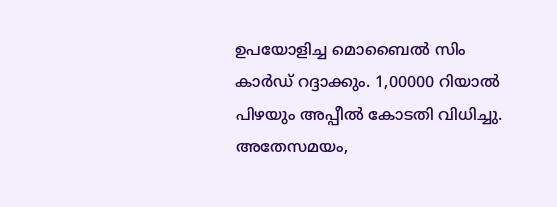ഉപയോളിച്ച മൊബൈല്‍ സിം കാര്‍ഡ് റദ്ദാക്കും. 1,00000 റിയാല്‍ പിഴയും അപ്പീല്‍ കോടതി വിധിച്ചു.
അതേസമയം,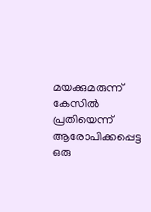മയക്കുമരുന്ന് കേസില്‍ പ്രതിയെന്ന് ആരോപിക്കപ്പെട്ട ഒരു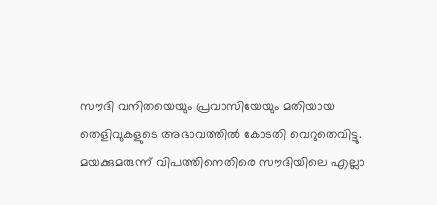സൗദി വനിതയെയും പ്രവാസിയേയും മതിയായ തെളിവുകളുടെ അഭാവത്തില്‍ കോടതി വെറുതെവിട്ടു.
മയക്കുമരുന്ന് വിപത്തിനെതിരെ സൗദിയിലെ എല്ലാ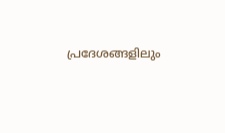പ്രദേശങ്ങളിലും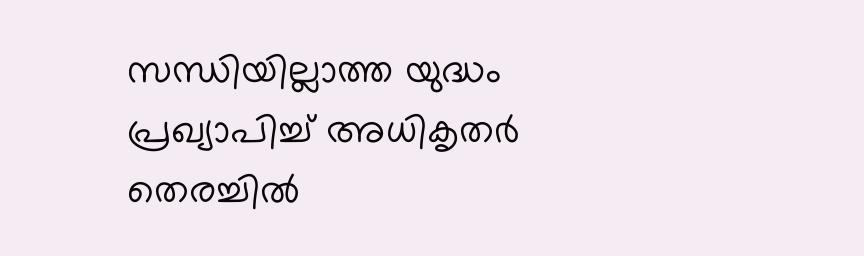സന്ധിയില്ലാത്ത യുദ്ധം പ്രഖ്യാപിച്ച് അധികൃതര്‍ തെരച്ചില്‍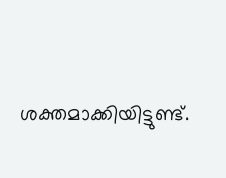ശക്തമാക്കിയിട്ടുണ്ട്.